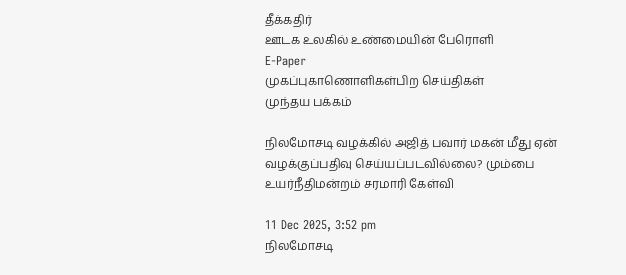தீக்கதிர்
ஊடக உலகில் உண்மையின் பேரொளி
E-Paper
முகப்புகாணொளிகள்பிற செய்திகள்
முந்தய பக்கம்

நிலமோசடி வழக்கில் அஜித் பவார் மகன் மீது ஏன் வழக்குப்பதிவு செய்யப்படவில்லை? மும்பை உயர்நீதிமன்றம் சரமாரி கேள்வி

11 Dec 2025, 3:52 pm
நிலமோசடி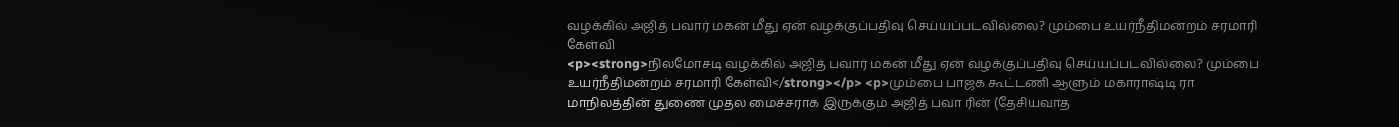வழக்கில் அஜித் பவார் மகன் மீது ஏன் வழக்குப்பதிவு செய்யப்படவில்லை? மும்பை உயர்நீதிமன்றம் சரமாரி கேள்வி
<p><strong>நிலமோசடி வழக்கில் அஜித் பவார் மகன் மீது ஏன் வழக்குப்பதிவு செய்யப்படவில்லை? மும்பை உயர்நீதிமன்றம் சரமாரி கேள்வி</strong></p> <p>மும்பை பாஜக கூட்டணி ஆளும் மகாராஷ்டி ரா மாநிலத்தின் துணை முதல மைச்சராக இருக்கும் அஜித் பவா ரின் (தேசியவாத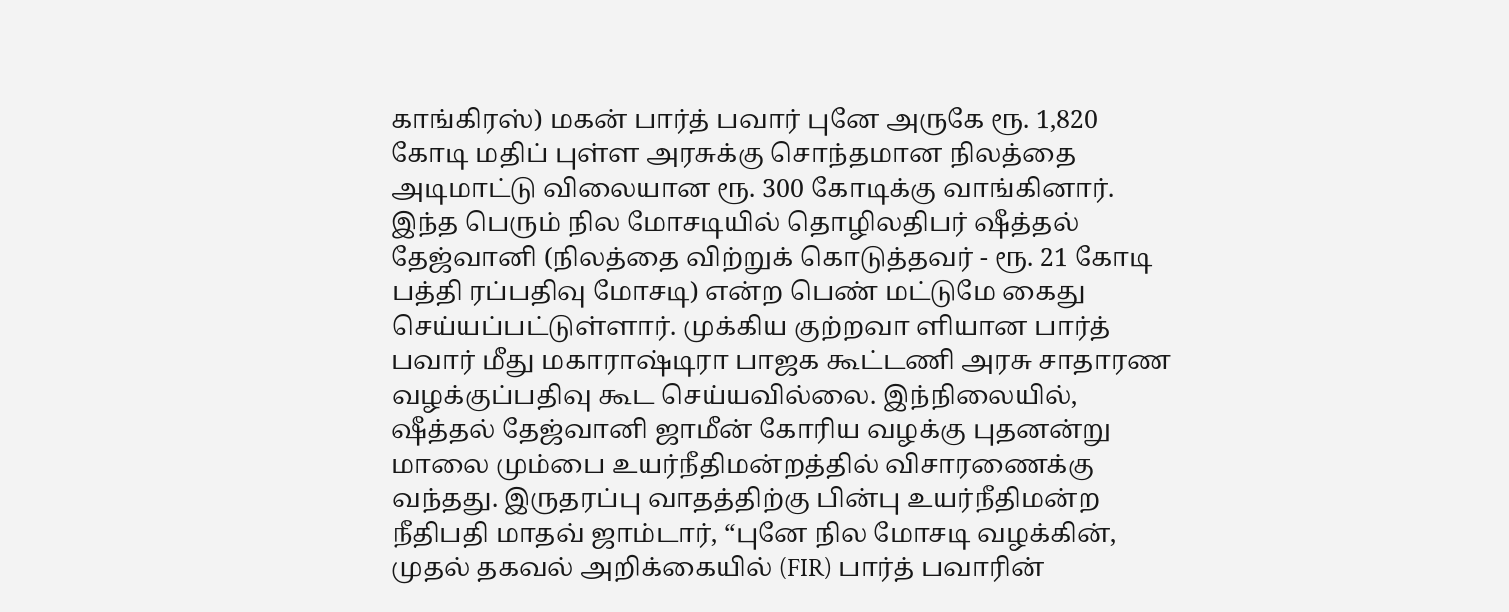காங்கிரஸ்) மகன் பார்த் பவார் புனே அருகே ரூ. 1,820 கோடி மதிப் புள்ள அரசுக்கு சொந்தமான நிலத்தை அடிமாட்டு விலையான ரூ. 300 கோடிக்கு வாங்கினார். இந்த பெரும் நில மோசடியில் தொழிலதிபர் ஷீத்தல் தேஜ்வானி (நிலத்தை விற்றுக் கொடுத்தவர் - ரூ. 21 கோடி பத்தி ரப்பதிவு மோசடி) என்ற பெண் மட்டுமே கைது செய்யப்பட்டுள்ளார். முக்கிய குற்றவா ளியான பார்த் பவார் மீது மகாராஷ்டிரா பாஜக கூட்டணி அரசு சாதாரண வழக்குப்பதிவு கூட செய்யவில்லை. இந்நிலையில், ஷீத்தல் தேஜ்வானி ஜாமீன் கோரிய வழக்கு புதனன்று மாலை மும்பை உயர்நீதிமன்றத்தில் விசாரணைக்கு வந்தது. இருதரப்பு வாதத்திற்கு பின்பு உயர்நீதிமன்ற நீதிபதி மாதவ் ஜாம்டார், “புனே நில மோசடி வழக்கின், முதல் தகவல் அறிக்கையில் (FIR) பார்த் பவாரின்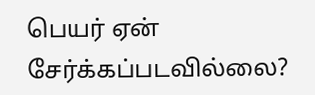பெயர் ஏன் சேர்க்கப்படவில்லை?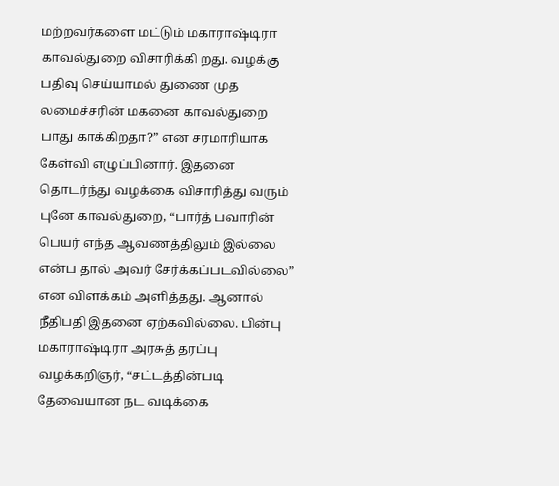மற்றவர்களை மட்டும் மகாராஷ்டிரா காவல்துறை விசாரிக்கி றது. வழக்கு பதிவு செய்யாமல் துணை முத லமைச்சரின் மகனை காவல்துறை பாது காக்கிறதா?” என சரமாரியாக கேள்வி எழுப்பினார். இதனை தொடர்ந்து வழக்கை விசாரித்து வரும் புனே காவல்துறை, “பார்த் பவாரின் பெயர் எந்த ஆவணத்திலும் இல்லை என்ப தால் அவர் சேர்க்கப்படவில்லை” என விளக்கம் அளித்தது. ஆனால் நீதிபதி இதனை ஏற்கவில்லை. பின்பு மகாராஷ்டிரா அரசுத் தரப்பு வழக்கறிஞர், “சட்டத்தின்படி தேவையான நட வடிக்கை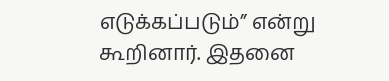எடுக்கப்படும்” என்று கூறினார். இதனை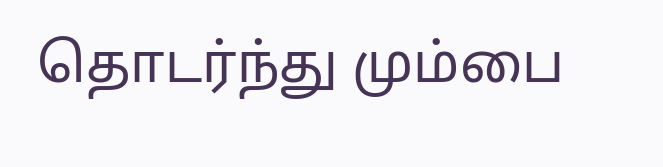தொடர்ந்து மும்பை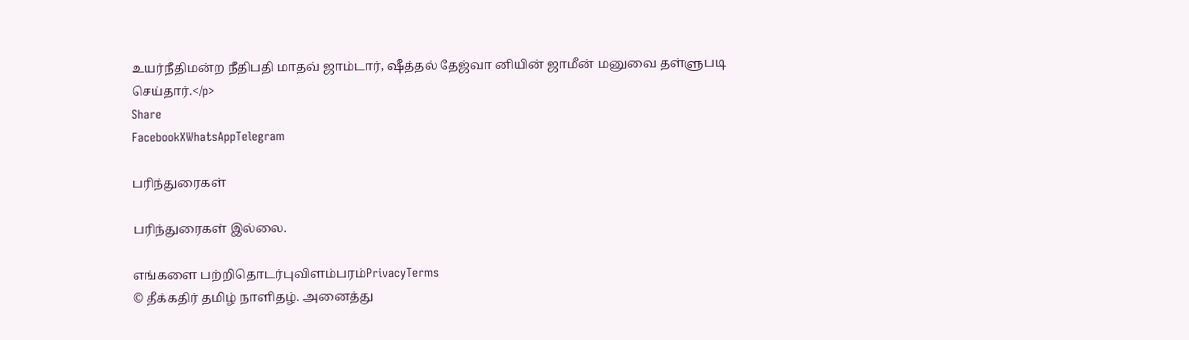உயர்நீதிமன்ற நீதிபதி மாதவ் ஜாம்டார், ஷீத்தல் தேஜ்வா னியின் ஜாமீன் மனுவை தள்ளுபடி செய்தார்.</p>
Share
FacebookXWhatsAppTelegram

பரிந்துரைகள்

பரிந்துரைகள் இல்லை.

எங்களை பற்றிதொடர்புவிளம்பரம்PrivacyTerms
© தீக்கதிர் தமிழ் நாளிதழ். அனைத்து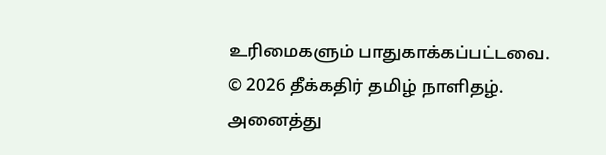உரிமைகளும் பாதுகாக்கப்பட்டவை.
© 2026 தீக்கதிர் தமிழ் நாளிதழ். அனைத்து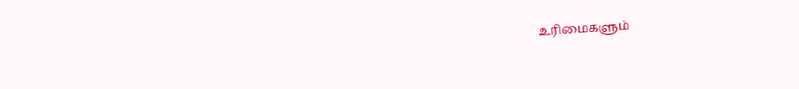உரிமைகளும்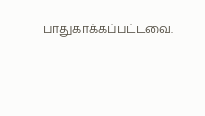பாதுகாக்கப்பட்டவை.